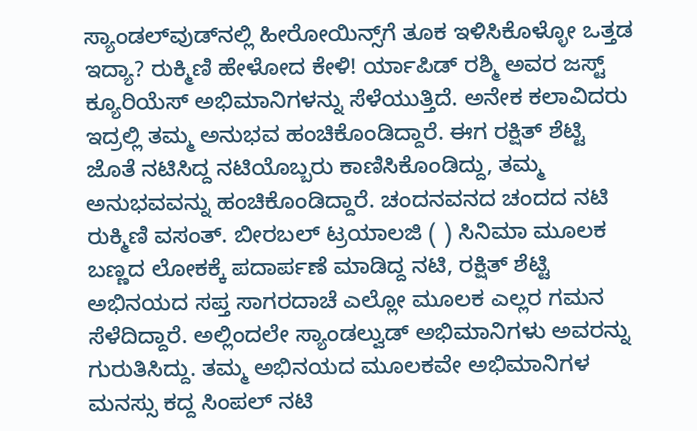ಸ್ಯಾಂಡಲ್‌ವುಡ್‌ನಲ್ಲಿ ಹೀರೋಯಿನ್ಸ್‌ಗೆ ತೂಕ ಇಳಿಸಿಕೊಳ್ಳೋ ಒತ್ತಡ ಇದ್ಯಾ? ರುಕ್ಮಿಣಿ ಹೇಳೋದ ಕೇಳಿ! ರ್ಯಾಪಿಡ್ ರಶ್ಮಿ ಅವರ ಜಸ್ಟ್ ಕ್ಯೂರಿಯೆಸ್ ಅಭಿಮಾನಿಗಳನ್ನು ಸೆಳೆಯುತ್ತಿದೆ. ಅನೇಕ ಕಲಾವಿದರು ಇದ್ರಲ್ಲಿ ತಮ್ಮ ಅನುಭವ ಹಂಚಿಕೊಂಡಿದ್ದಾರೆ. ಈಗ ರಕ್ಷಿತ್ ಶೆಟ್ಟಿ ಜೊತೆ ನಟಿಸಿದ್ದ ನಟಿಯೊಬ್ಬರು ಕಾಣಿಸಿಕೊಂಡಿದ್ದು, ತಮ್ಮ ಅನುಭವವನ್ನು ಹಂಚಿಕೊಂಡಿದ್ದಾರೆ. ಚಂದನವನದ ಚಂದದ ನಟಿ ರುಕ್ಮಿಣಿ ವಸಂತ್. ಬೀರಬಲ್ ಟ್ರಯಾಲಜಿ ( ) ಸಿನಿಮಾ ಮೂಲಕ ಬಣ್ಣದ ಲೋಕಕ್ಕೆ ಪದಾರ್ಪಣೆ ಮಾಡಿದ್ದ ನಟಿ, ರಕ್ಷಿತ್ ಶೆಟ್ಟಿ ಅಭಿನಯದ ಸಪ್ತ ಸಾಗರದಾಚೆ ಎಲ್ಲೋ ಮೂಲಕ ಎಲ್ಲರ ಗಮನ ಸೆಳೆದಿದ್ದಾರೆ. ಅಲ್ಲಿಂದಲೇ ಸ್ಯಾಂಡಲ್ವುಡ್ ಅಭಿಮಾನಿಗಳು ಅವರನ್ನು ಗುರುತಿಸಿದ್ದು. ತಮ್ಮ ಅಭಿನಯದ ಮೂಲಕವೇ ಅಭಿಮಾನಿಗಳ ಮನಸ್ಸು ಕದ್ದ ಸಿಂಪಲ್ ನಟಿ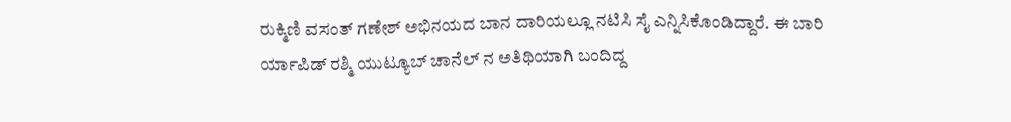ರುಕ್ಮಿಣಿ ವಸಂತ್ ಗಣೇಶ್ ಅಭಿನಯದ ಬಾನ ದಾರಿಯಲ್ಲೂ ನಟಿಸಿ ಸೈ ಎನ್ನಿಸಿಕೊಂಡಿದ್ದಾರೆ. ಈ ಬಾರಿ ರ್ಯಾಪಿಡ್ ರಶ್ಮಿ ಯುಟ್ಯೂಬ್ ಚಾನೆಲ್ ನ ಅತಿಥಿಯಾಗಿ ಬಂದಿದ್ದ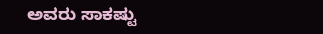ಅವರು ಸಾಕಷ್ಟು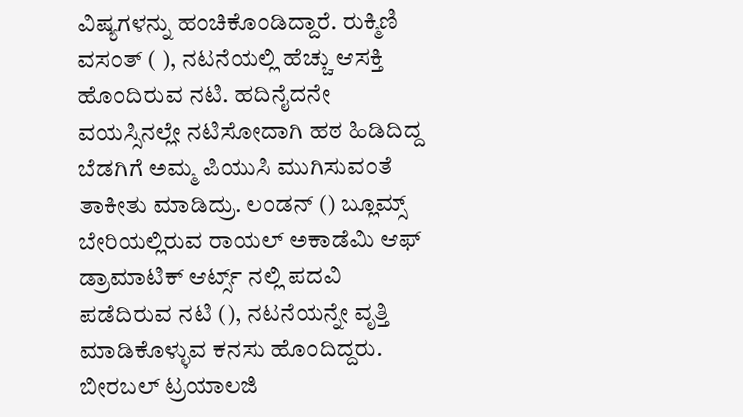ವಿಷ್ಯಗಳನ್ನು ಹಂಚಿಕೊಂಡಿದ್ದಾರೆ. ರುಕ್ಮಿಣಿ ವಸಂತ್ ( ), ನಟನೆಯಲ್ಲಿ ಹೆಚ್ಚು ಆಸಕ್ತಿ ಹೊಂದಿರುವ ನಟಿ. ಹದಿನೈದನೇ ವಯಸ್ಸಿನಲ್ಲೇ ನಟಿಸೋದಾಗಿ ಹಠ ಹಿಡಿದಿದ್ದ ಬೆಡಗಿಗೆ ಅಮ್ಮ ಪಿಯುಸಿ ಮುಗಿಸುವಂತೆ ತಾಕೀತು ಮಾಡಿದ್ರು. ಲಂಡನ್ () ಬ್ಲೂಮ್ಸ್ ಬೇರಿಯಲ್ಲಿರುವ ರಾಯಲ್ ಅಕಾಡೆಮಿ ಆಫ್ ಡ್ರಾಮಾಟಿಕ್ ಆರ್ಟ್ಸ್ ನಲ್ಲಿ ಪದವಿ ಪಡೆದಿರುವ ನಟಿ (), ನಟನೆಯನ್ನೇ ವೃತ್ತಿ ಮಾಡಿಕೊಳ್ಳುವ ಕನಸು ಹೊಂದಿದ್ದರು. ಬೀರಬಲ್ ಟ್ರಯಾಲಜಿ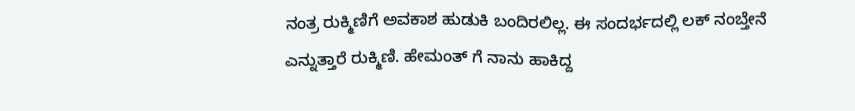ನಂತ್ರ ರುಕ್ಮಿಣಿಗೆ ಅವಕಾಶ ಹುಡುಕಿ ಬಂದಿರಲಿಲ್ಲ. ಈ ಸಂದರ್ಭದಲ್ಲಿ ಲಕ್ ನಂಬ್ತೇನೆ ಎನ್ನುತ್ತಾರೆ ರುಕ್ಮಿಣಿ. ಹೇಮಂತ್ ಗೆ ನಾನು ಹಾಕಿದ್ದ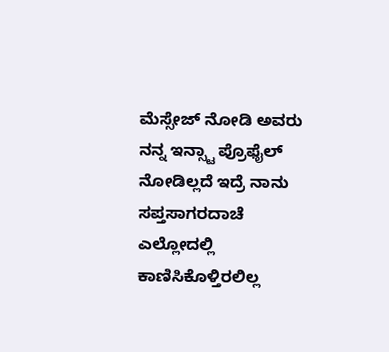ಮೆಸ್ಸೇಜ್ ನೋಡಿ ಅವರು ನನ್ನ ಇನ್ಸ್ಟಾ ಪ್ರೊಫೈಲ್ ನೋಡಿಲ್ಲದೆ ಇದ್ರೆ ನಾನು ಸಪ್ತಸಾಗರದಾಚೆ ಎಲ್ಲೋದಲ್ಲಿ ಕಾಣಿಸಿಕೊಳ್ತಿರಲಿಲ್ಲ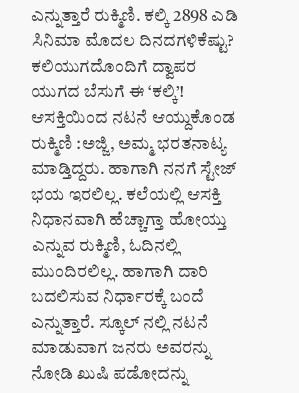ಎನ್ನುತ್ತಾರೆ ರುಕ್ಮಿಣಿ. ಕಲ್ಕಿ 2898 ಎಡಿ ಸಿನಿಮಾ ಮೊದಲ ದಿನದಗಳಿಕೆಷ್ಟು? ಕಲಿಯುಗದೊಂದಿಗೆ ದ್ವಾಪರ ಯುಗದ ಬೆಸುಗೆ ಈ ‘ಕಲ್ಕಿ’! ಆಸಕ್ತಿಯಿಂದ ನಟನೆ ಆಯ್ದುಕೊಂಡ ರುಕ್ಮಿಣಿ :ಅಜ್ಜಿ, ಅಮ್ಮ ಭರತನಾಟ್ಯ ಮಾಡ್ತಿದ್ದರು. ಹಾಗಾಗಿ ನನಗೆ ಸ್ಟೇಜ್ ಭಯ ಇರಲಿಲ್ಲ. ಕಲೆಯಲ್ಲಿ ಆಸಕ್ತಿ ನಿಧಾನವಾಗಿ ಹೆಚ್ಚಾಗ್ತಾ ಹೋಯ್ತು ಎನ್ನುವ ರುಕ್ಮಿಣಿ, ಓದಿನಲ್ಲಿ ಮುಂದಿರಲಿಲ್ಲ. ಹಾಗಾಗಿ ದಾರಿ ಬದಲಿಸುವ ನಿರ್ಧಾರಕ್ಕೆ ಬಂದೆ ಎನ್ನುತ್ತಾರೆ. ಸ್ಕೂಲ್ ನಲ್ಲಿ ನಟನೆ ಮಾಡುವಾಗ ಜನರು ಅವರನ್ನು ನೋಡಿ ಖುಷಿ ಪಡೋದನ್ನು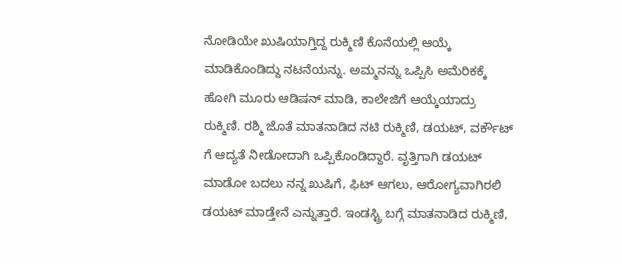ನೋಡಿಯೇ ಖುಷಿಯಾಗ್ತಿದ್ದ ರುಕ್ಮಿಣಿ ಕೊನೆಯಲ್ಲಿ ಆಯ್ಕೆ ಮಾಡಿಕೊಂಡಿದ್ದು ನಟನೆಯನ್ನು. ಅಮ್ಮನನ್ನು ಒಪ್ಪಿಸಿ ಅಮೆರಿಕಕ್ಕೆ ಹೋಗಿ ಮೂರು ಆಡಿಷನ್ ಮಾಡಿ, ಕಾಲೇಜಿಗೆ ಆಯ್ಕೆಯಾದ್ರು ರುಕ್ಮಿಣಿ. ರಶ್ಮಿ ಜೊತೆ ಮಾತನಾಡಿದ ನಟಿ ರುಕ್ಮಿಣಿ, ಡಯಟ್, ವರ್ಕೌಟ್ ಗೆ ಆದ್ಯತೆ ನೀಡೋದಾಗಿ ಒಪ್ಪಿಕೊಂಡಿದ್ದಾರೆ. ವೃತ್ತಿಗಾಗಿ ಡಯಟ್ ಮಾಡೋ ಬದಲು ನನ್ನ ಖುಷಿಗೆ, ಫಿಟ್ ಆಗಲು, ಆರೋಗ್ಯವಾಗಿರಲಿ ಡಯಟ್ ಮಾಡ್ತೇನೆ ಎನ್ನುತ್ತಾರೆ. ಇಂಡಸ್ಟ್ರಿ ಬಗ್ಗೆ ಮಾತನಾಡಿದ ರುಕ್ಮಿಣಿ,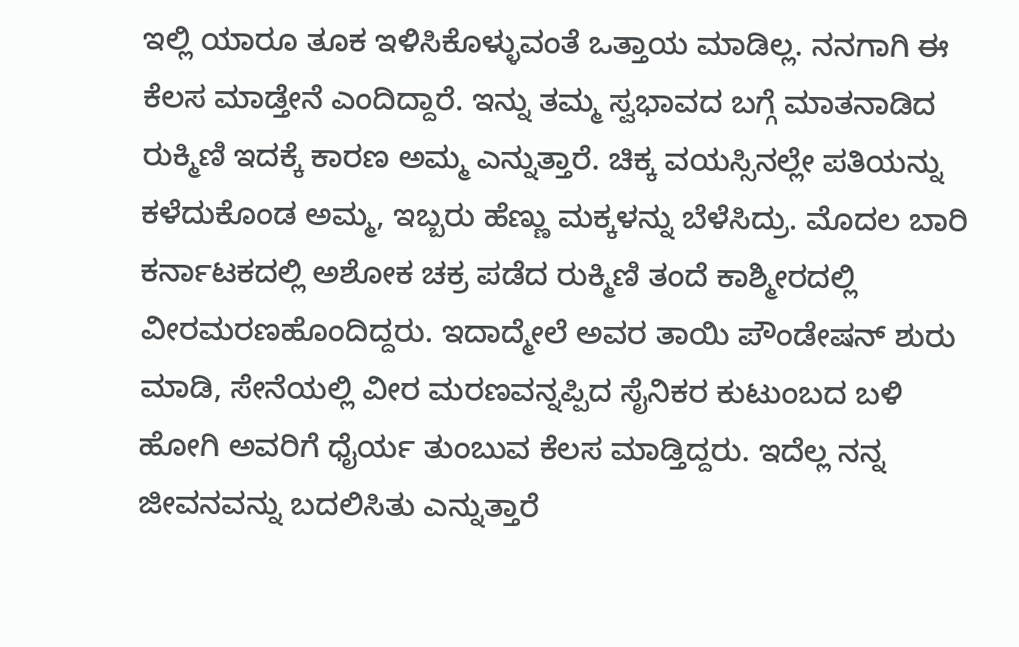ಇಲ್ಲಿ ಯಾರೂ ತೂಕ ಇಳಿಸಿಕೊಳ್ಳುವಂತೆ ಒತ್ತಾಯ ಮಾಡಿಲ್ಲ. ನನಗಾಗಿ ಈ ಕೆಲಸ ಮಾಡ್ತೇನೆ ಎಂದಿದ್ದಾರೆ. ಇನ್ನು ತಮ್ಮ ಸ್ವಭಾವದ ಬಗ್ಗೆ ಮಾತನಾಡಿದ ರುಕ್ಮಿಣಿ ಇದಕ್ಕೆ ಕಾರಣ ಅಮ್ಮ ಎನ್ನುತ್ತಾರೆ. ಚಿಕ್ಕ ವಯಸ್ಸಿನಲ್ಲೇ ಪತಿಯನ್ನು ಕಳೆದುಕೊಂಡ ಅಮ್ಮ, ಇಬ್ಬರು ಹೆಣ್ಣು ಮಕ್ಕಳನ್ನು ಬೆಳೆಸಿದ್ರು. ಮೊದಲ ಬಾರಿ ಕರ್ನಾಟಕದಲ್ಲಿ ಅಶೋಕ ಚಕ್ರ ಪಡೆದ ರುಕ್ಮಿಣಿ ತಂದೆ ಕಾಶ್ಮೀರದಲ್ಲಿ ವೀರಮರಣಹೊಂದಿದ್ದರು. ಇದಾದ್ಮೇಲೆ ಅವರ ತಾಯಿ ಪೌಂಡೇಷನ್ ಶುರು ಮಾಡಿ, ಸೇನೆಯಲ್ಲಿ ವೀರ ಮರಣವನ್ನಪ್ಪಿದ ಸೈನಿಕರ ಕುಟುಂಬದ ಬಳಿ ಹೋಗಿ ಅವರಿಗೆ ಧೈರ್ಯ ತುಂಬುವ ಕೆಲಸ ಮಾಡ್ತಿದ್ದರು. ಇದೆಲ್ಲ ನನ್ನ ಜೀವನವನ್ನು ಬದಲಿಸಿತು ಎನ್ನುತ್ತಾರೆ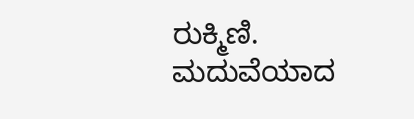ರುಕ್ಮಿಣಿ. ಮದುವೆಯಾದ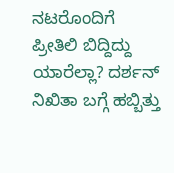ನಟರೊಂದಿಗೆ ಪ್ರೀತಿಲಿ ಬಿದ್ದಿದ್ದು ಯಾರೆಲ್ಲಾ? ದರ್ಶನ್ ನಿಖಿತಾ ಬಗ್ಗೆ ಹಬ್ಬಿತ್ತು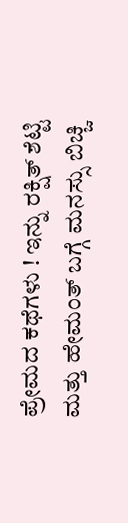ಪ್ರೇಮದ ಕಥೆಗಳು ! ಇನ್ನು ರಕ್ಷಿತ್ ಶೆಟ್ಟಿ ಮತ್ತು ಹೇಮಂತ್ ಬಗ್ಗೆ ಮನಸ್ಸು ಬಿಚ್ಚಿ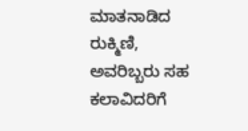ಮಾತನಾಡಿದ ರುಕ್ಮಿಣಿ, ಅವರಿಬ್ಬರು ಸಹ ಕಲಾವಿದರಿಗೆ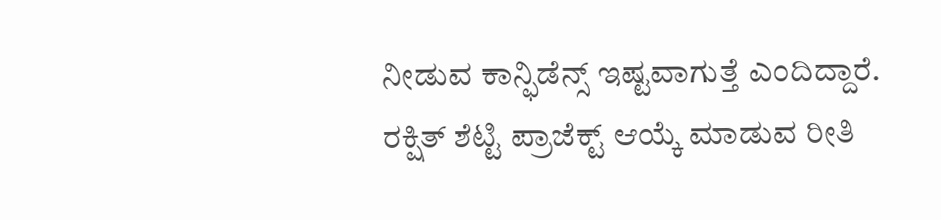ನೀಡುವ ಕಾನ್ಫಿಡೆನ್ಸ್ ಇಷ್ಟವಾಗುತ್ತೆ ಎಂದಿದ್ದಾರೆ. ರಕ್ಷಿತ್ ಶೆಟ್ಟಿ ಪ್ರಾಜೆಕ್ಟ್ ಆಯ್ಕೆ ಮಾಡುವ ರೀತಿ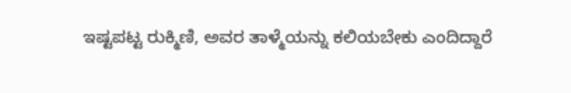ಇಷ್ಟಪಟ್ಟ ರುಕ್ಮಿಣಿ, ಅವರ ತಾಳ್ಮೆಯನ್ನು ಕಲಿಯಬೇಕು ಎಂದಿದ್ದಾರೆ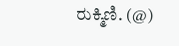ರುಕ್ಮಿಣಿ. (@)